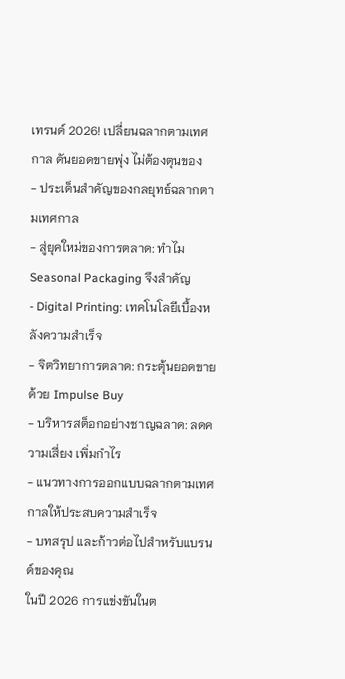เทรนด์ 2026! เปลี่ยนฉลากตามเทศกาล ดันยอดขายพุ่ง ไม่ต้องตุนของ
- ประเด็นสำคัญของกลยุทธ์ฉลากตามเทศกาล
- สู่ยุคใหม่ของการตลาด: ทำไม Seasonal Packaging จึงสำคัญ
- Digital Printing: เทคโนโลยีเบื้องหลังความสำเร็จ
- จิตวิทยาการตลาด: กระตุ้นยอดขายด้วย Impulse Buy
- บริหารสต็อกอย่างชาญฉลาด: ลดความเสี่ยง เพิ่มกำไร
- แนวทางการออกแบบฉลากตามเทศกาลให้ประสบความสำเร็จ
- บทสรุป และก้าวต่อไปสำหรับแบรนด์ของคุณ
ในปี 2026 การแข่งขันในต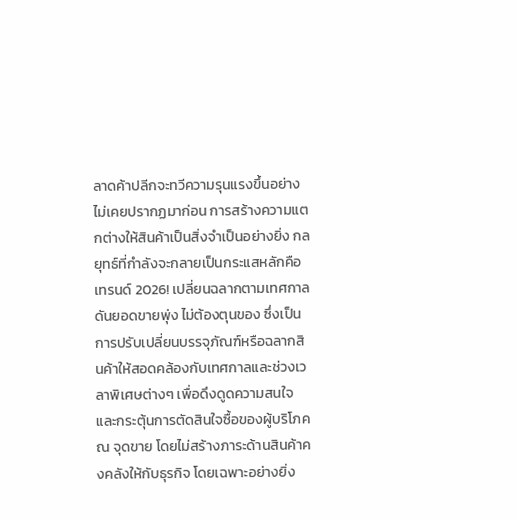ลาดค้าปลีกจะทวีความรุนแรงขึ้นอย่างไม่เคยปรากฏมาก่อน การสร้างความแตกต่างให้สินค้าเป็นสิ่งจำเป็นอย่างยิ่ง กลยุทธ์ที่กำลังจะกลายเป็นกระแสหลักคือ เทรนด์ 2026! เปลี่ยนฉลากตามเทศกาล ดันยอดขายพุ่ง ไม่ต้องตุนของ ซึ่งเป็นการปรับเปลี่ยนบรรจุภัณฑ์หรือฉลากสินค้าให้สอดคล้องกับเทศกาลและช่วงเวลาพิเศษต่างๆ เพื่อดึงดูดความสนใจและกระตุ้นการตัดสินใจซื้อของผู้บริโภค ณ จุดขาย โดยไม่สร้างภาระด้านสินค้าคงคลังให้กับธุรกิจ โดยเฉพาะอย่างยิ่ง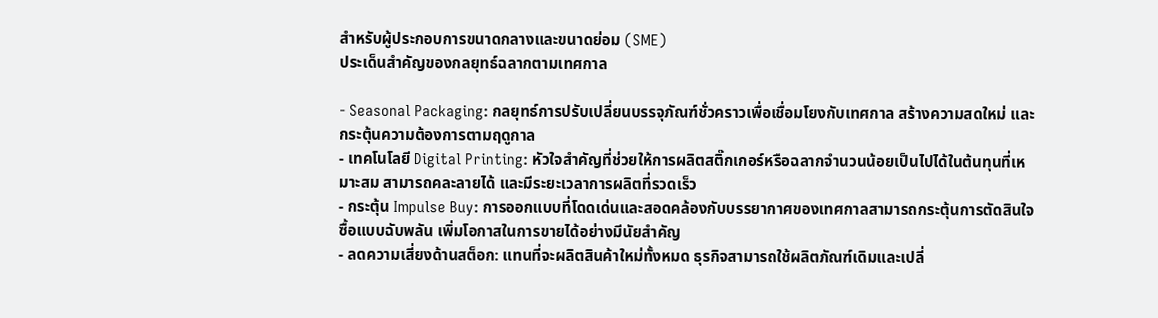สำหรับผู้ประกอบการขนาดกลางและขนาดย่อม (SME)
ประเด็นสำคัญของกลยุทธ์ฉลากตามเทศกาล

- Seasonal Packaging: กลยุทธ์การปรับเปลี่ยนบรรจุภัณฑ์ชั่วคราวเพื่อเชื่อมโยงกับเทศกาล สร้างความสดใหม่ และกระตุ้นความต้องการตามฤดูกาล
- เทคโนโลยี Digital Printing: หัวใจสำคัญที่ช่วยให้การผลิตสติ๊กเกอร์หรือฉลากจำนวนน้อยเป็นไปได้ในต้นทุนที่เหมาะสม สามารถคละลายได้ และมีระยะเวลาการผลิตที่รวดเร็ว
- กระตุ้น Impulse Buy: การออกแบบที่โดดเด่นและสอดคล้องกับบรรยากาศของเทศกาลสามารถกระตุ้นการตัดสินใจซื้อแบบฉับพลัน เพิ่มโอกาสในการขายได้อย่างมีนัยสำคัญ
- ลดความเสี่ยงด้านสต็อก: แทนที่จะผลิตสินค้าใหม่ทั้งหมด ธุรกิจสามารถใช้ผลิตภัณฑ์เดิมและเปลี่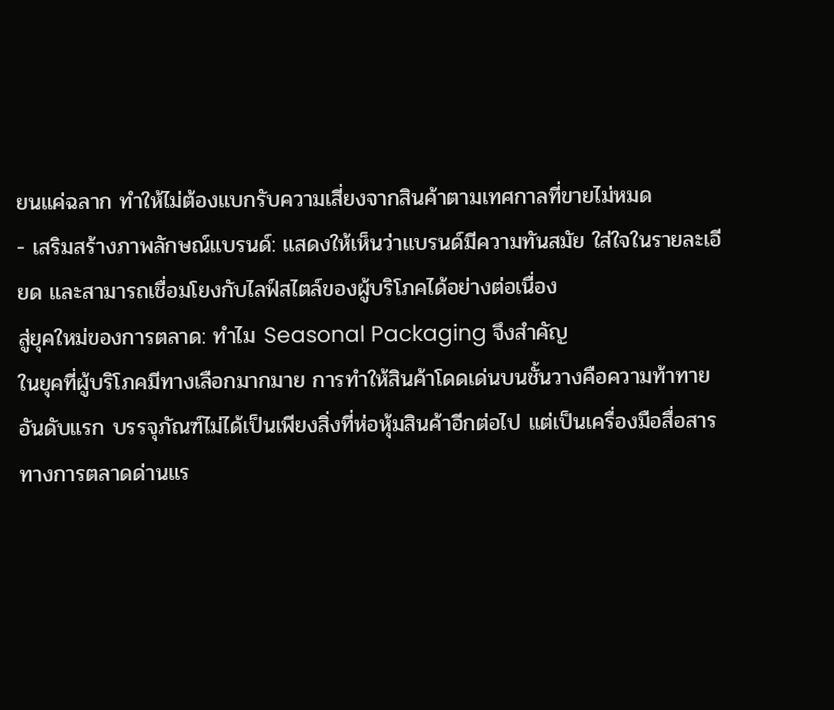ยนแค่ฉลาก ทำให้ไม่ต้องแบกรับความเสี่ยงจากสินค้าตามเทศกาลที่ขายไม่หมด
- เสริมสร้างภาพลักษณ์แบรนด์: แสดงให้เห็นว่าแบรนด์มีความทันสมัย ใส่ใจในรายละเอียด และสามารถเชื่อมโยงกับไลฟ์สไตล์ของผู้บริโภคได้อย่างต่อเนื่อง
สู่ยุคใหม่ของการตลาด: ทำไม Seasonal Packaging จึงสำคัญ
ในยุคที่ผู้บริโภคมีทางเลือกมากมาย การทำให้สินค้าโดดเด่นบนชั้นวางคือความท้าทายอันดับแรก บรรจุภัณฑ์ไม่ได้เป็นเพียงสิ่งที่ห่อหุ้มสินค้าอีกต่อไป แต่เป็นเครื่องมือสื่อสารทางการตลาดด่านแร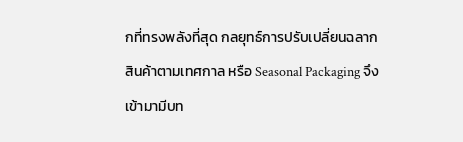กที่ทรงพลังที่สุด กลยุทธ์การปรับเปลี่ยนฉลากสินค้าตามเทศกาล หรือ Seasonal Packaging จึงเข้ามามีบท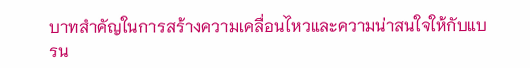บาทสำคัญในการสร้างความเคลื่อนไหวและความน่าสนใจให้กับแบรน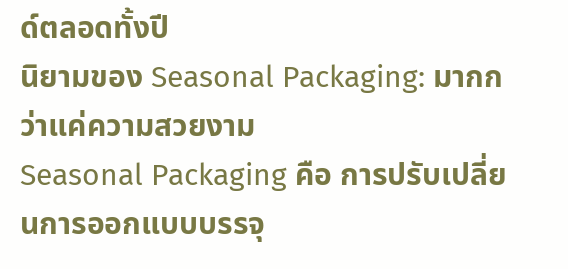ด์ตลอดทั้งปี
นิยามของ Seasonal Packaging: มากกว่าแค่ความสวยงาม
Seasonal Packaging คือ การปรับเปลี่ยนการออกแบบบรรจุ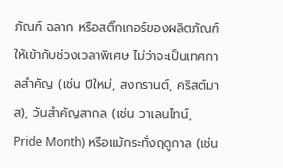ภัณฑ์ ฉลาก หรือสติ๊กเกอร์ของผลิตภัณฑ์ให้เข้ากับช่วงเวลาพิเศษ ไม่ว่าจะเป็นเทศกาลสำคัญ (เช่น ปีใหม่, สงกรานต์, คริสต์มาส), วันสำคัญสากล (เช่น วาเลนไทน์, Pride Month) หรือแม้กระทั่งฤดูกาล (เช่น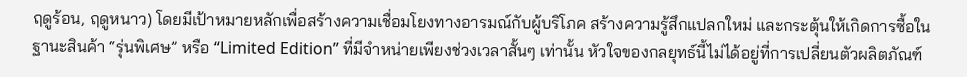ฤดูร้อน, ฤดูหนาว) โดยมีเป้าหมายหลักเพื่อสร้างความเชื่อมโยงทางอารมณ์กับผู้บริโภค สร้างความรู้สึกแปลกใหม่ และกระตุ้นให้เกิดการซื้อในฐานะสินค้า “รุ่นพิเศษ” หรือ “Limited Edition” ที่มีจำหน่ายเพียงช่วงเวลาสั้นๆ เท่านั้น หัวใจของกลยุทธ์นี้ไม่ได้อยู่ที่การเปลี่ยนตัวผลิตภัณฑ์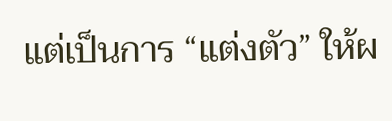แต่เป็นการ “แต่งตัว” ให้ผ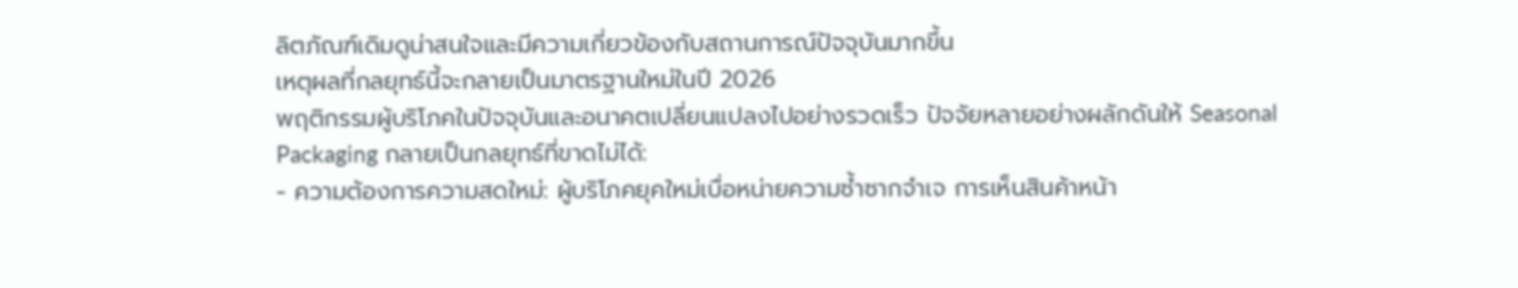ลิตภัณฑ์เดิมดูน่าสนใจและมีความเกี่ยวข้องกับสถานการณ์ปัจจุบันมากขึ้น
เหตุผลที่กลยุทธ์นี้จะกลายเป็นมาตรฐานใหม่ในปี 2026
พฤติกรรมผู้บริโภคในปัจจุบันและอนาคตเปลี่ยนแปลงไปอย่างรวดเร็ว ปัจจัยหลายอย่างผลักดันให้ Seasonal Packaging กลายเป็นกลยุทธ์ที่ขาดไม่ได้:
- ความต้องการความสดใหม่: ผู้บริโภคยุคใหม่เบื่อหน่ายความซ้ำซากจำเจ การเห็นสินค้าหน้า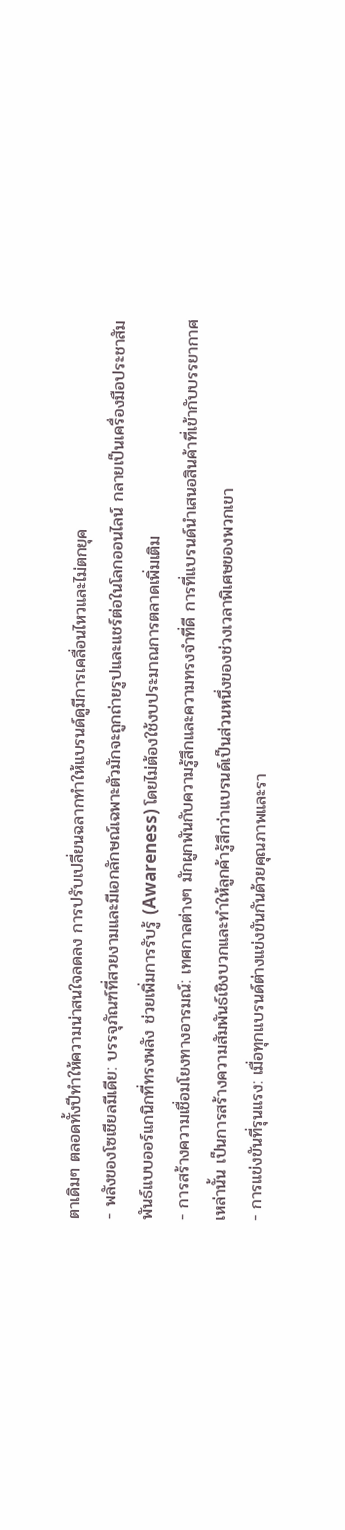ตาเดิมๆ ตลอดทั้งปีทำให้ความน่าสนใจลดลง การปรับเปลี่ยนฉลากทำให้แบรนด์ดูมีการเคลื่อนไหวและไม่ตกยุค
- พลังของโซเชียลมีเดีย: บรรจุภัณฑ์ที่สวยงามและมีเอกลักษณ์เฉพาะตัวมักจะถูกถ่ายรูปและแชร์ต่อในโลกออนไลน์ กลายเป็นเครื่องมือประชาสัมพันธ์แบบออร์แกนิกที่ทรงพลัง ช่วยเพิ่มการรับรู้ (Awareness) โดยไม่ต้องใช้งบประมาณการตลาดเพิ่มเติม
- การสร้างความเชื่อมโยงทางอารมณ์: เทศกาลต่างๆ มักผูกพันกับความรู้สึกและความทรงจำที่ดี การที่แบรนด์นำเสนอสินค้าที่เข้ากับบรรยากาศเหล่านั้น เป็นการสร้างความสัมพันธ์เชิงบวกและทำให้ลูกค้ารู้สึกว่าแบรนด์เป็นส่วนหนึ่งของช่วงเวลาพิเศษของพวกเขา
- การแข่งขันที่รุนแรง: เมื่อทุกแบรนด์ต่างแข่งขันกันด้วยคุณภาพและรา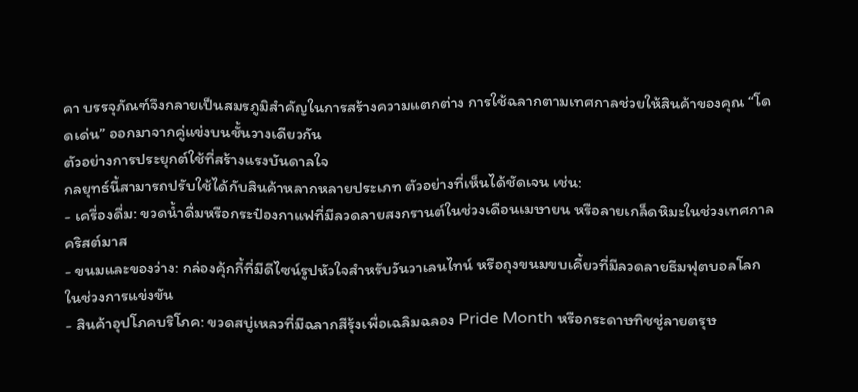คา บรรจุภัณฑ์จึงกลายเป็นสมรภูมิสำคัญในการสร้างความแตกต่าง การใช้ฉลากตามเทศกาลช่วยให้สินค้าของคุณ “โดดเด่น” ออกมาจากคู่แข่งบนชั้นวางเดียวกัน
ตัวอย่างการประยุกต์ใช้ที่สร้างแรงบันดาลใจ
กลยุทธ์นี้สามารถปรับใช้ได้กับสินค้าหลากหลายประเภท ตัวอย่างที่เห็นได้ชัดเจน เช่น:
- เครื่องดื่ม: ขวดน้ำดื่มหรือกระป๋องกาแฟที่มีลวดลายสงกรานต์ในช่วงเดือนเมษายน หรือลายเกล็ดหิมะในช่วงเทศกาลคริสต์มาส
- ขนมและของว่าง: กล่องคุ้กกี้ที่มีดีไซน์รูปหัวใจสำหรับวันวาเลนไทน์ หรือถุงขนมขบเคี้ยวที่มีลวดลายธีมฟุตบอลโลกในช่วงการแข่งขัน
- สินค้าอุปโภคบริโภค: ขวดสบู่เหลวที่มีฉลากสีรุ้งเพื่อเฉลิมฉลอง Pride Month หรือกระดาษทิชชู่ลายตรุษ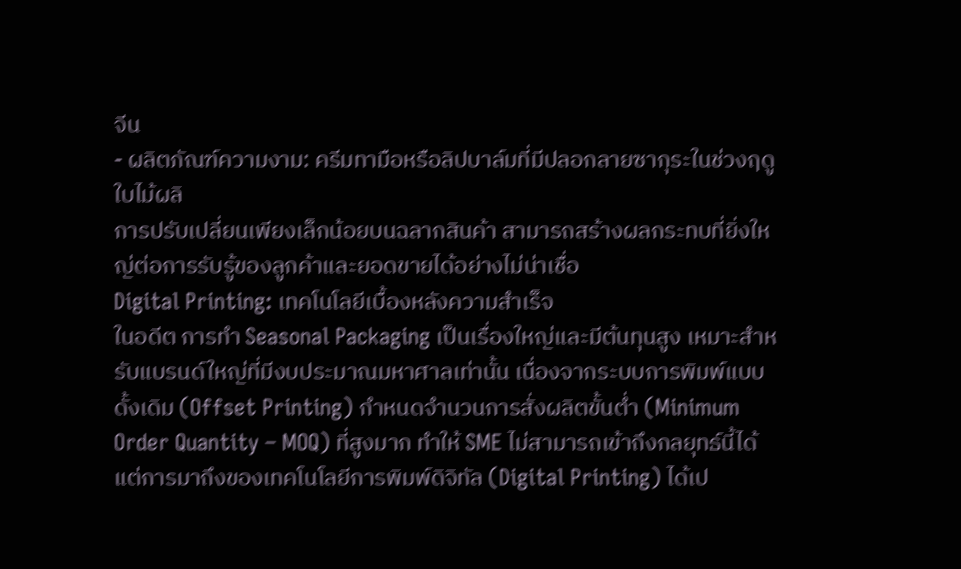จีน
- ผลิตภัณฑ์ความงาม: ครีมทามือหรือลิปบาล์มที่มีปลอกลายซากุระในช่วงฤดูใบไม้ผลิ
การปรับเปลี่ยนเพียงเล็กน้อยบนฉลากสินค้า สามารถสร้างผลกระทบที่ยิ่งใหญ่ต่อการรับรู้ของลูกค้าและยอดขายได้อย่างไม่น่าเชื่อ
Digital Printing: เทคโนโลยีเบื้องหลังความสำเร็จ
ในอดีต การทำ Seasonal Packaging เป็นเรื่องใหญ่และมีต้นทุนสูง เหมาะสำหรับแบรนด์ใหญ่ที่มีงบประมาณมหาศาลเท่านั้น เนื่องจากระบบการพิมพ์แบบดั้งเดิม (Offset Printing) กำหนดจำนวนการสั่งผลิตขั้นต่ำ (Minimum Order Quantity – MOQ) ที่สูงมาก ทำให้ SME ไม่สามารถเข้าถึงกลยุทธ์นี้ได้ แต่การมาถึงของเทคโนโลยีการพิมพ์ดิจิทัล (Digital Printing) ได้เป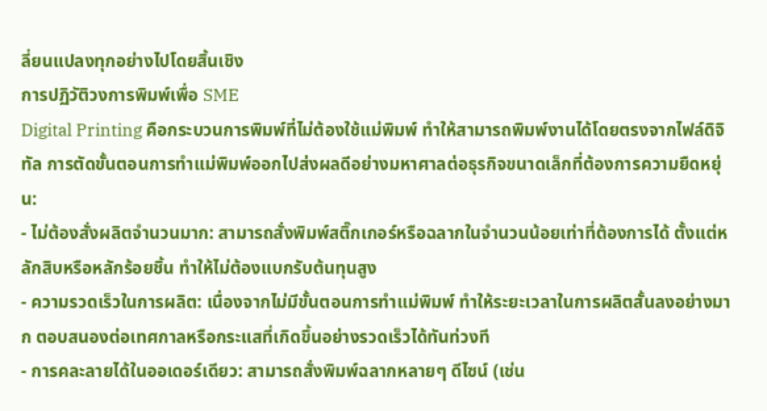ลี่ยนแปลงทุกอย่างไปโดยสิ้นเชิง
การปฏิวัติวงการพิมพ์เพื่อ SME
Digital Printing คือกระบวนการพิมพ์ที่ไม่ต้องใช้แม่พิมพ์ ทำให้สามารถพิมพ์งานได้โดยตรงจากไฟล์ดิจิทัล การตัดขั้นตอนการทำแม่พิมพ์ออกไปส่งผลดีอย่างมหาศาลต่อธุรกิจขนาดเล็กที่ต้องการความยืดหยุ่น:
- ไม่ต้องสั่งผลิตจำนวนมาก: สามารถสั่งพิมพ์สติ๊กเกอร์หรือฉลากในจำนวนน้อยเท่าที่ต้องการได้ ตั้งแต่หลักสิบหรือหลักร้อยชิ้น ทำให้ไม่ต้องแบกรับต้นทุนสูง
- ความรวดเร็วในการผลิต: เนื่องจากไม่มีขั้นตอนการทำแม่พิมพ์ ทำให้ระยะเวลาในการผลิตสั้นลงอย่างมาก ตอบสนองต่อเทศกาลหรือกระแสที่เกิดขึ้นอย่างรวดเร็วได้ทันท่วงที
- การคละลายได้ในออเดอร์เดียว: สามารถสั่งพิมพ์ฉลากหลายๆ ดีไซน์ (เช่น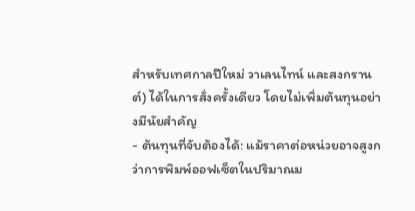สำหรับเทศกาลปีใหม่ วาเลนไทน์ และสงกรานต์) ได้ในการสั่งครั้งเดียว โดยไม่เพิ่มต้นทุนอย่างมีนัยสำคัญ
- ต้นทุนที่จับต้องได้: แม้ราคาต่อหน่วยอาจสูงกว่าการพิมพ์ออฟเซ็ตในปริมาณม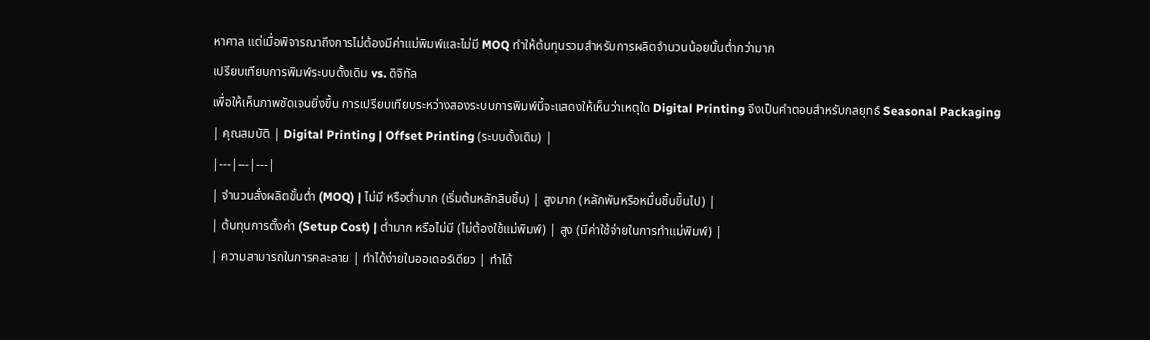หาศาล แต่เมื่อพิจารณาถึงการไม่ต้องมีค่าแม่พิมพ์และไม่มี MOQ ทำให้ต้นทุนรวมสำหรับการผลิตจำนวนน้อยนั้นต่ำกว่ามาก
เปรียบเทียบการพิมพ์ระบบดั้งเดิม vs. ดิจิทัล
เพื่อให้เห็นภาพชัดเจนยิ่งขึ้น การเปรียบเทียบระหว่างสองระบบการพิมพ์นี้จะแสดงให้เห็นว่าเหตุใด Digital Printing จึงเป็นคำตอบสำหรับกลยุทธ์ Seasonal Packaging
| คุณสมบัติ | Digital Printing | Offset Printing (ระบบดั้งเดิม) |
|---|---|---|
| จำนวนสั่งผลิตขั้นต่ำ (MOQ) | ไม่มี หรือต่ำมาก (เริ่มต้นหลักสิบชิ้น) | สูงมาก (หลักพันหรือหมื่นชิ้นขึ้นไป) |
| ต้นทุนการตั้งค่า (Setup Cost) | ต่ำมาก หรือไม่มี (ไม่ต้องใช้แม่พิมพ์) | สูง (มีค่าใช้จ่ายในการทำแม่พิมพ์) |
| ความสามารถในการคละลาย | ทำได้ง่ายในออเดอร์เดียว | ทำได้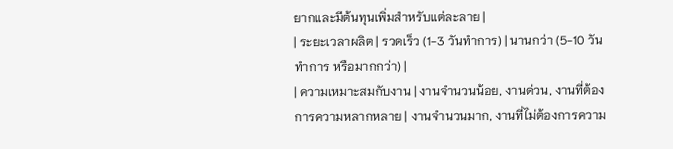ยากและมีต้นทุนเพิ่มสำหรับแต่ละลาย |
| ระยะเวลาผลิต | รวดเร็ว (1-3 วันทำการ) | นานกว่า (5-10 วันทำการ หรือมากกว่า) |
| ความเหมาะสมกับงาน | งานจำนวนน้อย, งานด่วน, งานที่ต้องการความหลากหลาย | งานจำนวนมาก, งานที่ไม่ต้องการความ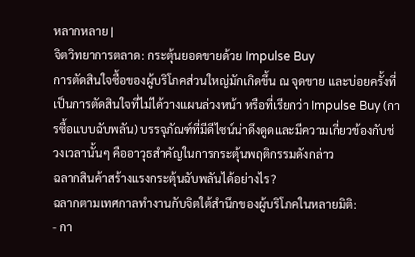หลากหลาย |
จิตวิทยาการตลาด: กระตุ้นยอดขายด้วย Impulse Buy
การตัดสินใจซื้อของผู้บริโภคส่วนใหญ่มักเกิดขึ้น ณ จุดขาย และบ่อยครั้งที่เป็นการตัดสินใจที่ไม่ได้วางแผนล่วงหน้า หรือที่เรียกว่า Impulse Buy (การซื้อแบบฉับพลัน) บรรจุภัณฑ์ที่มีดีไซน์น่าดึงดูดและมีความเกี่ยวข้องกับช่วงเวลานั้นๆ คืออาวุธสำคัญในการกระตุ้นพฤติกรรมดังกล่าว
ฉลากสินค้าสร้างแรงกระตุ้นฉับพลันได้อย่างไร?
ฉลากตามเทศกาลทำงานกับจิตใต้สำนึกของผู้บริโภคในหลายมิติ:
- กา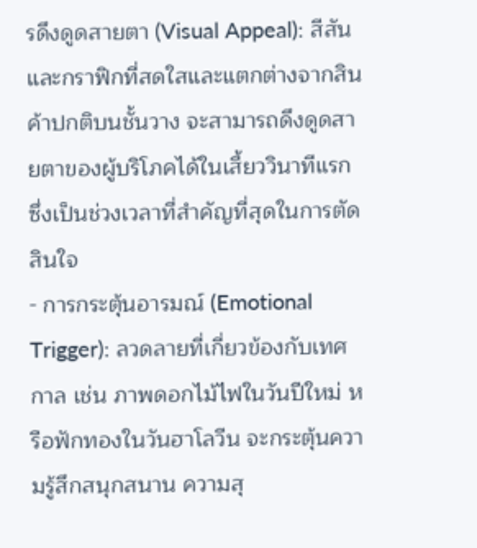รดึงดูดสายตา (Visual Appeal): สีสันและกราฟิกที่สดใสและแตกต่างจากสินค้าปกติบนชั้นวาง จะสามารถดึงดูดสายตาของผู้บริโภคได้ในเสี้ยววินาทีแรก ซึ่งเป็นช่วงเวลาที่สำคัญที่สุดในการตัดสินใจ
- การกระตุ้นอารมณ์ (Emotional Trigger): ลวดลายที่เกี่ยวข้องกับเทศกาล เช่น ภาพดอกไม้ไฟในวันปีใหม่ หรือฟักทองในวันฮาโลวีน จะกระตุ้นความรู้สึกสนุกสนาน ความสุ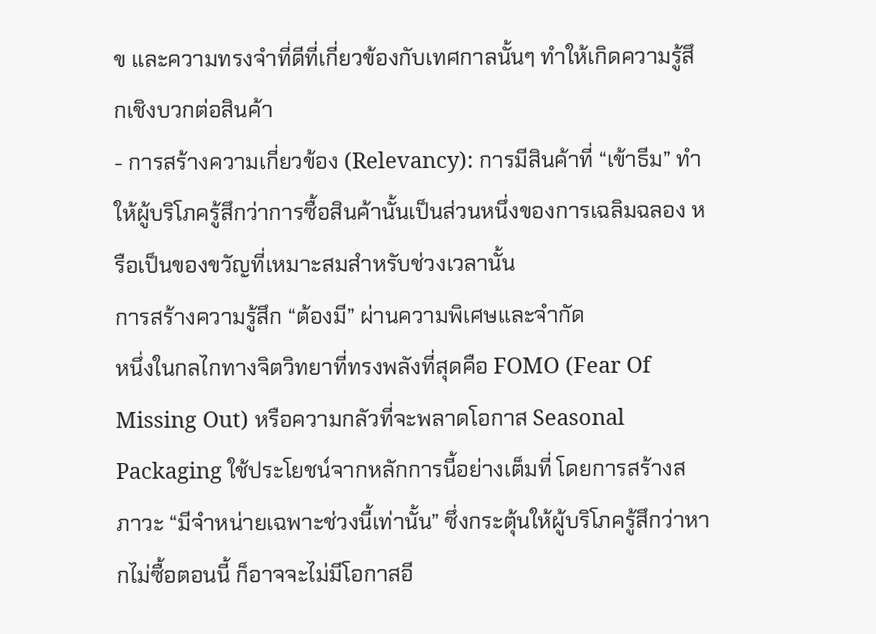ข และความทรงจำที่ดีที่เกี่ยวข้องกับเทศกาลนั้นๆ ทำให้เกิดความรู้สึกเชิงบวกต่อสินค้า
- การสร้างความเกี่ยวข้อง (Relevancy): การมีสินค้าที่ “เข้าธีม” ทำให้ผู้บริโภครู้สึกว่าการซื้อสินค้านั้นเป็นส่วนหนึ่งของการเฉลิมฉลอง หรือเป็นของขวัญที่เหมาะสมสำหรับช่วงเวลานั้น
การสร้างความรู้สึก “ต้องมี” ผ่านความพิเศษและจำกัด
หนึ่งในกลไกทางจิตวิทยาที่ทรงพลังที่สุดคือ FOMO (Fear Of Missing Out) หรือความกลัวที่จะพลาดโอกาส Seasonal Packaging ใช้ประโยชน์จากหลักการนี้อย่างเต็มที่ โดยการสร้างสภาวะ “มีจำหน่ายเฉพาะช่วงนี้เท่านั้น” ซึ่งกระตุ้นให้ผู้บริโภครู้สึกว่าหากไม่ซื้อตอนนี้ ก็อาจจะไม่มีโอกาสอี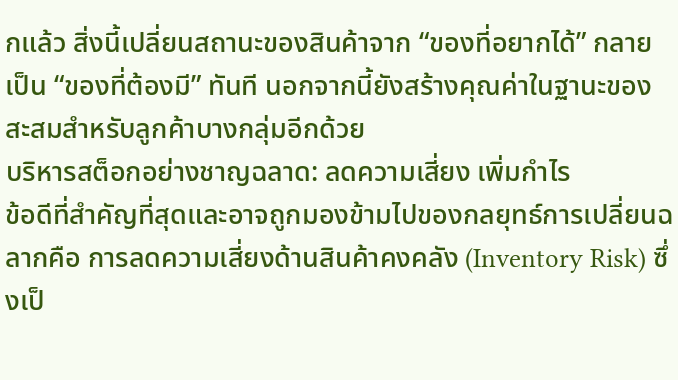กแล้ว สิ่งนี้เปลี่ยนสถานะของสินค้าจาก “ของที่อยากได้” กลายเป็น “ของที่ต้องมี” ทันที นอกจากนี้ยังสร้างคุณค่าในฐานะของสะสมสำหรับลูกค้าบางกลุ่มอีกด้วย
บริหารสต็อกอย่างชาญฉลาด: ลดความเสี่ยง เพิ่มกำไร
ข้อดีที่สำคัญที่สุดและอาจถูกมองข้ามไปของกลยุทธ์การเปลี่ยนฉลากคือ การลดความเสี่ยงด้านสินค้าคงคลัง (Inventory Risk) ซึ่งเป็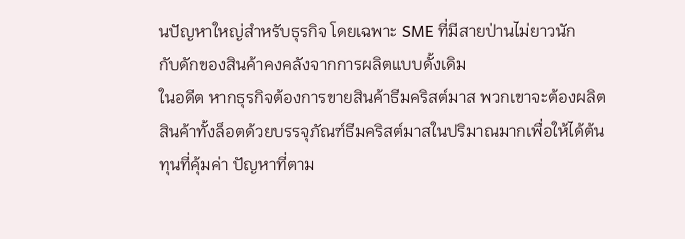นปัญหาใหญ่สำหรับธุรกิจ โดยเฉพาะ SME ที่มีสายป่านไม่ยาวนัก
กับดักของสินค้าคงคลังจากการผลิตแบบดั้งเดิม
ในอดีต หากธุรกิจต้องการขายสินค้าธีมคริสต์มาส พวกเขาจะต้องผลิตสินค้าทั้งล็อตด้วยบรรจุภัณฑ์ธีมคริสต์มาสในปริมาณมากเพื่อให้ได้ต้นทุนที่คุ้มค่า ปัญหาที่ตาม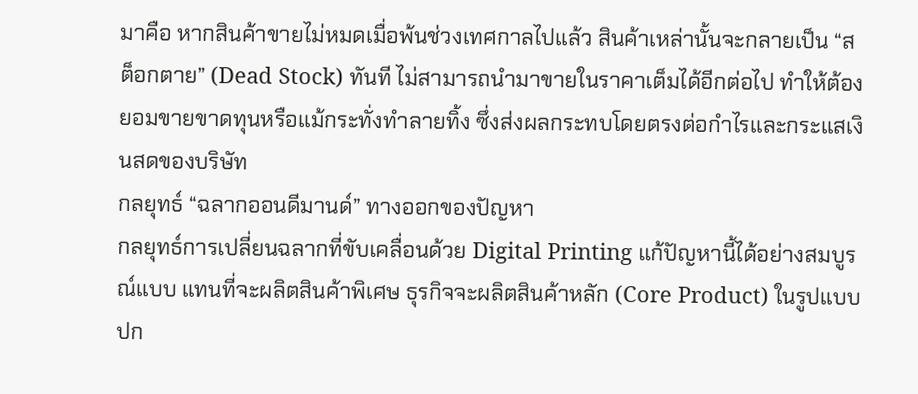มาคือ หากสินค้าขายไม่หมดเมื่อพ้นช่วงเทศกาลไปแล้ว สินค้าเหล่านั้นจะกลายเป็น “สต็อกตาย” (Dead Stock) ทันที ไม่สามารถนำมาขายในราคาเต็มได้อีกต่อไป ทำให้ต้องยอมขายขาดทุนหรือแม้กระทั่งทำลายทิ้ง ซึ่งส่งผลกระทบโดยตรงต่อกำไรและกระแสเงินสดของบริษัท
กลยุทธ์ “ฉลากออนดีมานด์” ทางออกของปัญหา
กลยุทธ์การเปลี่ยนฉลากที่ขับเคลื่อนด้วย Digital Printing แก้ปัญหานี้ได้อย่างสมบูรณ์แบบ แทนที่จะผลิตสินค้าพิเศษ ธุรกิจจะผลิตสินค้าหลัก (Core Product) ในรูปแบบปก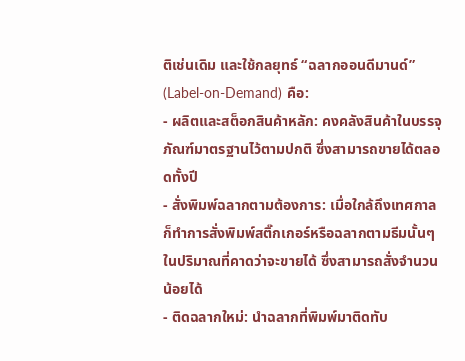ติเช่นเดิม และใช้กลยุทธ์ “ฉลากออนดีมานด์” (Label-on-Demand) คือ:
- ผลิตและสต็อกสินค้าหลัก: คงคลังสินค้าในบรรจุภัณฑ์มาตรฐานไว้ตามปกติ ซึ่งสามารถขายได้ตลอดทั้งปี
- สั่งพิมพ์ฉลากตามต้องการ: เมื่อใกล้ถึงเทศกาล ก็ทำการสั่งพิมพ์สติ๊กเกอร์หรือฉลากตามธีมนั้นๆ ในปริมาณที่คาดว่าจะขายได้ ซึ่งสามารถสั่งจำนวนน้อยได้
- ติดฉลากใหม่: นำฉลากที่พิมพ์มาติดทับ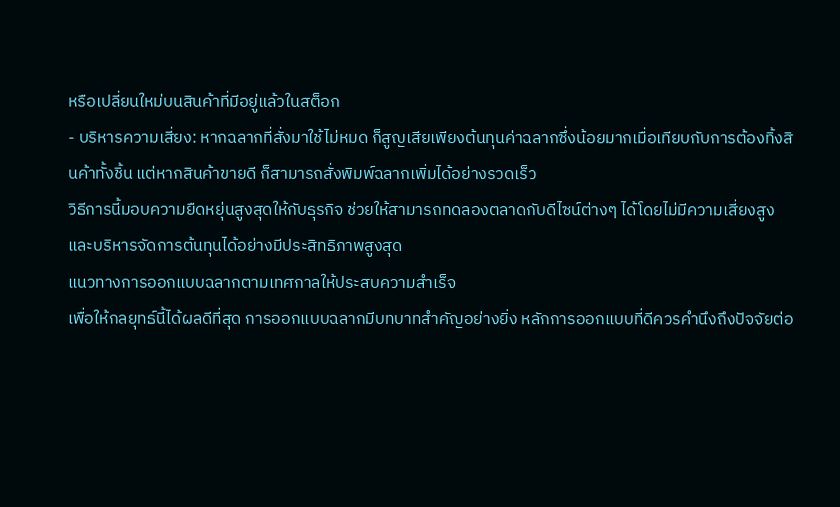หรือเปลี่ยนใหม่บนสินค้าที่มีอยู่แล้วในสต็อก
- บริหารความเสี่ยง: หากฉลากที่สั่งมาใช้ไม่หมด ก็สูญเสียเพียงต้นทุนค่าฉลากซึ่งน้อยมากเมื่อเทียบกับการต้องทิ้งสินค้าทั้งชิ้น แต่หากสินค้าขายดี ก็สามารถสั่งพิมพ์ฉลากเพิ่มได้อย่างรวดเร็ว
วิธีการนี้มอบความยืดหยุ่นสูงสุดให้กับธุรกิจ ช่วยให้สามารถทดลองตลาดกับดีไซน์ต่างๆ ได้โดยไม่มีความเสี่ยงสูง และบริหารจัดการต้นทุนได้อย่างมีประสิทธิภาพสูงสุด
แนวทางการออกแบบฉลากตามเทศกาลให้ประสบความสำเร็จ
เพื่อให้กลยุทธ์นี้ได้ผลดีที่สุด การออกแบบฉลากมีบทบาทสำคัญอย่างยิ่ง หลักการออกแบบที่ดีควรคำนึงถึงปัจจัยต่อ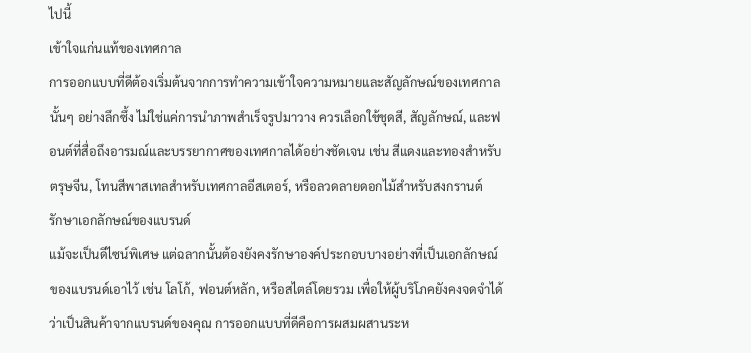ไปนี้
เข้าใจแก่นแท้ของเทศกาล
การออกแบบที่ดีต้องเริ่มต้นจากการทำความเข้าใจความหมายและสัญลักษณ์ของเทศกาลนั้นๆ อย่างลึกซึ้ง ไม่ใช่แค่การนำภาพสำเร็จรูปมาวาง ควรเลือกใช้ชุดสี, สัญลักษณ์, และฟอนต์ที่สื่อถึงอารมณ์และบรรยากาศของเทศกาลได้อย่างชัดเจน เช่น สีแดงและทองสำหรับตรุษจีน, โทนสีพาสเทลสำหรับเทศกาลอีสเตอร์, หรือลวดลายดอกไม้สำหรับสงกรานต์
รักษาเอกลักษณ์ของแบรนด์
แม้จะเป็นดีไซน์พิเศษ แต่ฉลากนั้นต้องยังคงรักษาองค์ประกอบบางอย่างที่เป็นเอกลักษณ์ของแบรนด์เอาไว้ เช่น โลโก้, ฟอนต์หลัก, หรือสไตล์โดยรวม เพื่อให้ผู้บริโภคยังคงจดจำได้ว่าเป็นสินค้าจากแบรนด์ของคุณ การออกแบบที่ดีคือการผสมผสานระห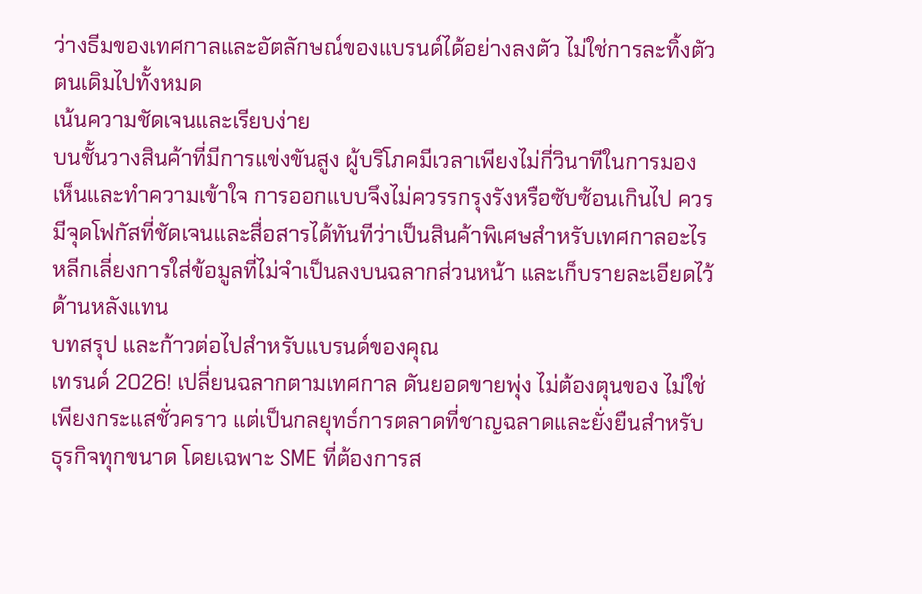ว่างธีมของเทศกาลและอัตลักษณ์ของแบรนด์ได้อย่างลงตัว ไม่ใช่การละทิ้งตัวตนเดิมไปทั้งหมด
เน้นความชัดเจนและเรียบง่าย
บนชั้นวางสินค้าที่มีการแข่งขันสูง ผู้บริโภคมีเวลาเพียงไม่กี่วินาทีในการมองเห็นและทำความเข้าใจ การออกแบบจึงไม่ควรรกรุงรังหรือซับซ้อนเกินไป ควรมีจุดโฟกัสที่ชัดเจนและสื่อสารได้ทันทีว่าเป็นสินค้าพิเศษสำหรับเทศกาลอะไร หลีกเลี่ยงการใส่ข้อมูลที่ไม่จำเป็นลงบนฉลากส่วนหน้า และเก็บรายละเอียดไว้ด้านหลังแทน
บทสรุป และก้าวต่อไปสำหรับแบรนด์ของคุณ
เทรนด์ 2026! เปลี่ยนฉลากตามเทศกาล ดันยอดขายพุ่ง ไม่ต้องตุนของ ไม่ใช่เพียงกระแสชั่วคราว แต่เป็นกลยุทธ์การตลาดที่ชาญฉลาดและยั่งยืนสำหรับธุรกิจทุกขนาด โดยเฉพาะ SME ที่ต้องการส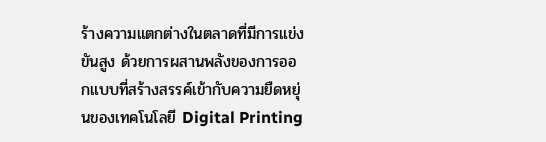ร้างความแตกต่างในตลาดที่มีการแข่งขันสูง ด้วยการผสานพลังของการออกแบบที่สร้างสรรค์เข้ากับความยืดหยุ่นของเทคโนโลยี Digital Printing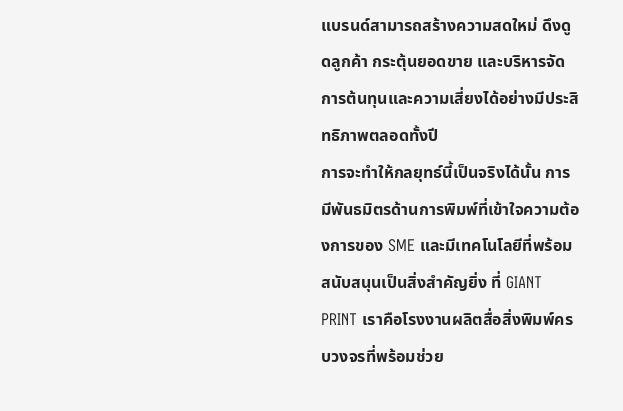แบรนด์สามารถสร้างความสดใหม่ ดึงดูดลูกค้า กระตุ้นยอดขาย และบริหารจัดการต้นทุนและความเสี่ยงได้อย่างมีประสิทธิภาพตลอดทั้งปี
การจะทำให้กลยุทธ์นี้เป็นจริงได้นั้น การมีพันธมิตรด้านการพิมพ์ที่เข้าใจความต้องการของ SME และมีเทคโนโลยีที่พร้อมสนับสนุนเป็นสิ่งสำคัญยิ่ง ที่ GIANT PRINT เราคือโรงงานผลิตสื่อสิ่งพิมพ์ครบวงจรที่พร้อมช่วย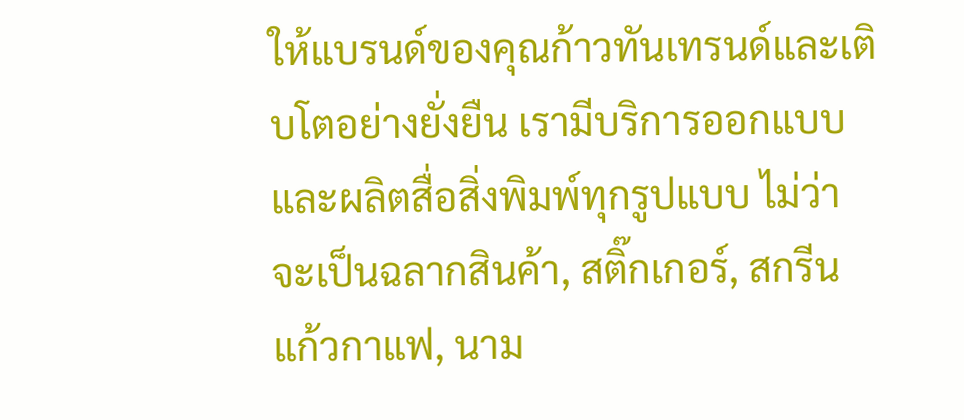ให้แบรนด์ของคุณก้าวทันเทรนด์และเติบโตอย่างยั่งยืน เรามีบริการออกแบบและผลิตสื่อสิ่งพิมพ์ทุกรูปแบบ ไม่ว่าจะเป็นฉลากสินค้า, สติ๊กเกอร์, สกรีนแก้วกาแฟ, นาม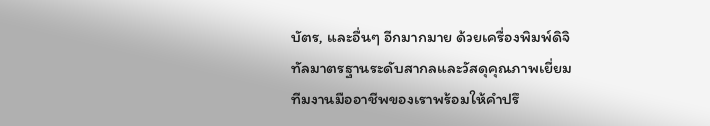บัตร, และอื่นๆ อีกมากมาย ด้วยเครื่องพิมพ์ดิจิทัลมาตรฐานระดับสากลและวัสดุคุณภาพเยี่ยม ทีมงานมืออาชีพของเราพร้อมให้คำปรึ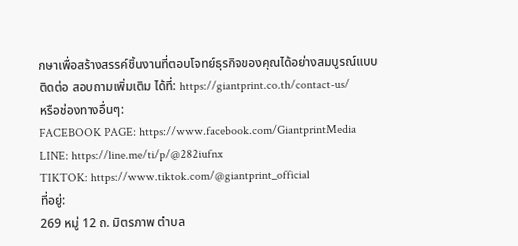กษาเพื่อสร้างสรรค์ชิ้นงานที่ตอบโจทย์ธุรกิจของคุณได้อย่างสมบูรณ์แบบ
ติดต่อ สอบถามเพิ่มเติม ได้ที่: https://giantprint.co.th/contact-us/
หรือช่องทางอื่นๆ:
FACEBOOK PAGE: https://www.facebook.com/GiantprintMedia
LINE: https://line.me/ti/p/@282iufnx
TIKTOK: https://www.tiktok.com/@giantprint_official
ที่อยู่:
269 หมู่ 12 ถ. มิตรภาพ ตำบล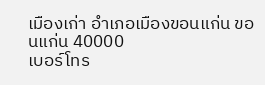เมืองเก่า อำเภอเมืองขอนแก่น ขอนแก่น 40000
เบอร์โทร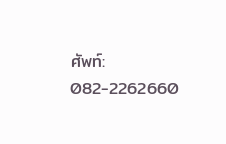ศัพท์: 082-2262660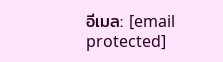อีเมล: [email protected]